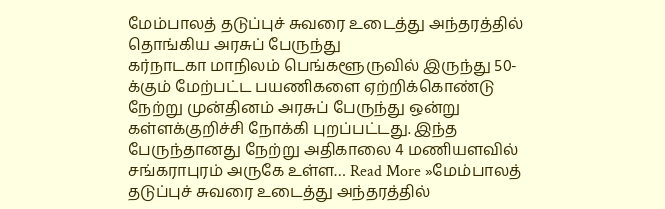மேம்பாலத் தடுப்புச் சுவரை உடைத்து அந்தரத்தில் தொங்கிய அரசுப் பேருந்து
கர்நாடகா மாநிலம் பெங்களூருவில் இருந்து 50-க்கும் மேற்பட்ட பயணிகளை ஏற்றிக்கொண்டு நேற்று முன்தினம் அரசுப் பேருந்து ஒன்று கள்ளக்குறிச்சி நோக்கி புறப்பட்டது. இந்த பேருந்தானது நேற்று அதிகாலை 4 மணியளவில் சங்கராபுரம் அருகே உள்ள… Read More »மேம்பாலத் தடுப்புச் சுவரை உடைத்து அந்தரத்தில்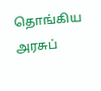தொங்கிய அரசுப்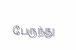பேருந்து